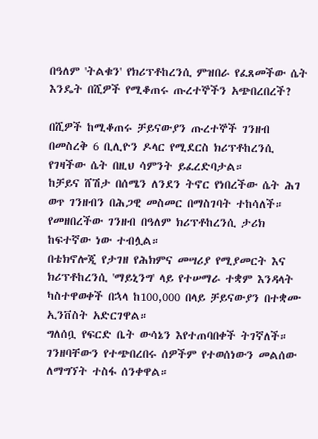በዓለም 'ትልቁን' የክሪፕቶከረንሲ ምዝበራ የፈጸመችው ሴት እንዴት በሺዎች የሚቆጠሩ ጡረተኞችን አጭበረበረች?

በሺዎች ከሚቆጠሩ ቻይናውያን ጡረተኞች ገንዘብ በመስረቅ 6 ቢሊዮን ዶላር የሚደርስ ክሪፕቶከረንሲ የገዛችው ሴት በዚህ ሳምንት ይፈረድባታል።
ከቻይና ሸሽታ በሰሜን ለንደን ትኖር የነበረችው ሴት ሕገ ወጥ ገንዘብን በሕጋዊ መስመር በማስገባት ተከሳለች። የመዘበረችው ገንዘብ በዓለም ክሪፕቶከረንሲ ታሪክ ከፍተኛው ነው ተብሏል።
በቴክኖሎጂ የታገዘ የሕክምና መሣሪያ የሚያመርት እና ክሪፕቶከረንሲ 'ማይኒንግ' ላይ የተሠማራ ተቋም እንዳላት ካስተዋወቀች በኋላ ከ100,000 በላይ ቻይናውያን በተቋሙ ኢንቨስት አድርገዋል።
ግለሰቧ የፍርድ ቤት ውሳኔን እየተጠባበቀች ትገኛለች። ገንዘባቸውን የተጭበረበሩ ሰዎችም የተወሰነውን መልሰው ለማግኘት ተስፋ ሰንቀዋል።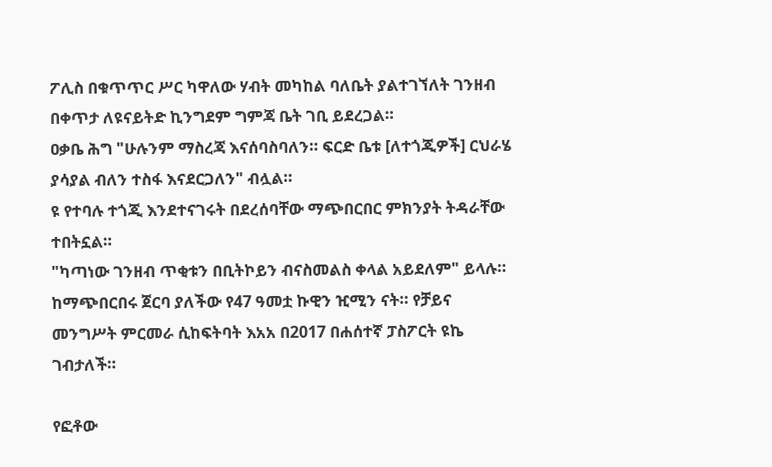ፖሊስ በቁጥጥር ሥር ካዋለው ሃብት መካከል ባለቤት ያልተገኘለት ገንዘብ በቀጥታ ለዩናይትድ ኪንግደም ግምጃ ቤት ገቢ ይደረጋል።
ዐቃቤ ሕግ "ሁሉንም ማስረጃ እናሰባስባለን። ፍርድ ቤቱ [ለተጎጂዎች] ርህራሄ ያሳያል ብለን ተስፋ እናደርጋለን" ብሏል።
ዩ የተባሉ ተጎጂ እንደተናገሩት በደረሰባቸው ማጭበርበር ምክንያት ትዳራቸው ተበትኗል።
"ካጣነው ገንዘብ ጥቂቱን በቢትኮይን ብናስመልስ ቀላል አይደለም" ይላሉ።
ከማጭበርበሩ ጀርባ ያለችው የ47 ዓመቷ ኩዊን ዢሚን ናት። የቻይና መንግሥት ምርመራ ሲከፍትባት እአአ በ2017 በሐሰተኛ ፓስፖርት ዩኬ ገብታለች።

የፎቶው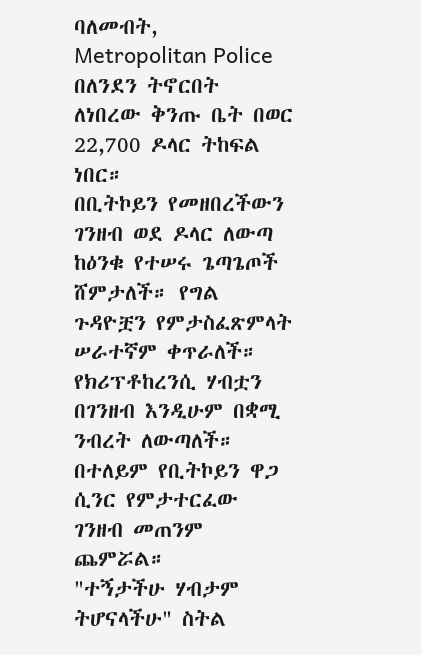ባለመብት, Metropolitan Police
በለንደን ትኖርበት ለነበረው ቅንጡ ቤት በወር 22,700 ዶላር ትከፍል ነበር።
በቢትኮይን የመዘበረችውን ገንዘብ ወደ ዶላር ለውጣ ከዕንቁ የተሠሩ ጌጣጌጦች ሸምታለች። የግል ጉዳዮቿን የምታስፈጽምላት ሠራተኛም ቀጥራለች።
የክሪፕቶከረንሲ ሃብቷን በገንዘብ እንዲሁም በቋሚ ንብረት ለውጣለች። በተለይም የቢትኮይን ዋጋ ሲንር የምታተርፈው ገንዘብ መጠንም ጨምሯል።
"ተኝታችሁ ሃብታም ትሆናላችሁ" ስትል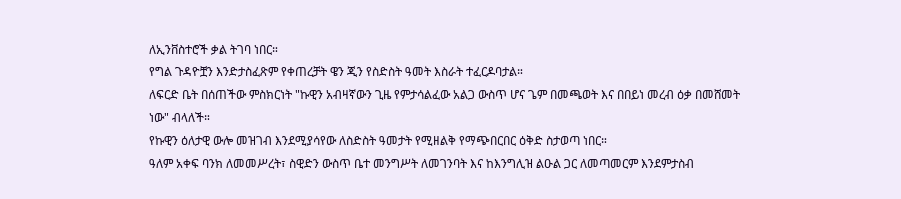ለኢንቨስተሮች ቃል ትገባ ነበር።
የግል ጉዳዮቿን እንድታስፈጽም የቀጠረቻት ዌን ጂን የስድስት ዓመት እስራት ተፈርዶባታል።
ለፍርድ ቤት በሰጠችው ምስክርነት "ኩዊን አብዛኛውን ጊዜ የምታሳልፈው አልጋ ውስጥ ሆና ጌም በመጫወት እና በበይነ መረብ ዕቃ በመሸመት ነው" ብላለች።
የኩዊን ዕለታዊ ውሎ መዝገብ እንደሚያሳየው ለስድስት ዓመታት የሚዘልቅ የማጭበርበር ዕቅድ ስታወጣ ነበር።
ዓለም አቀፍ ባንክ ለመመሥረት፣ ስዊድን ውስጥ ቤተ መንግሥት ለመገንባት እና ከእንግሊዝ ልዑል ጋር ለመጣመርም እንደምታስብ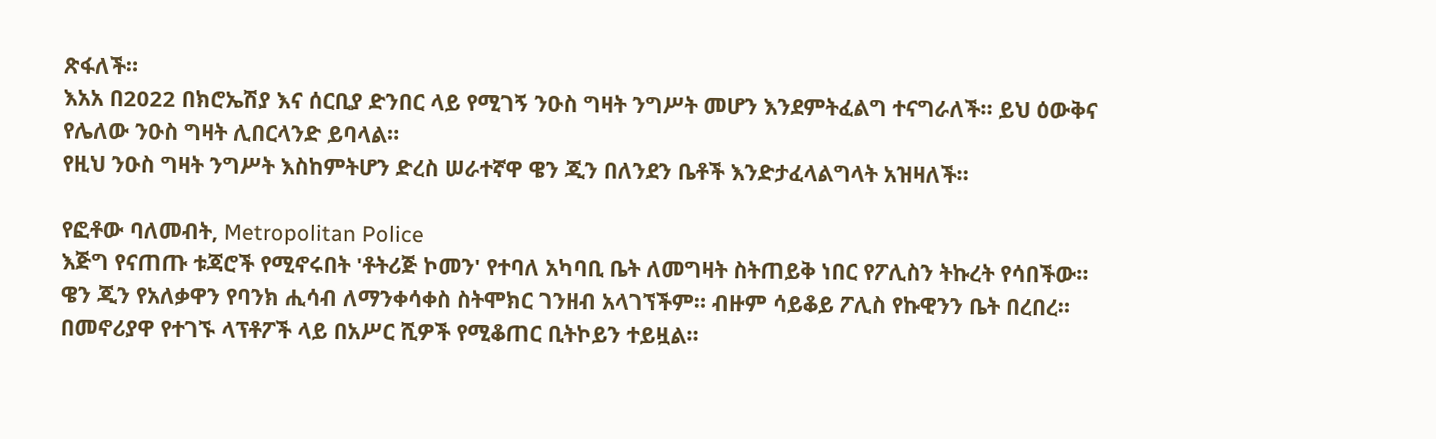ጽፋለች።
እአአ በ2022 በክሮኤሽያ እና ሰርቢያ ድንበር ላይ የሚገኝ ንዑስ ግዛት ንግሥት መሆን እንደምትፈልግ ተናግራለች። ይህ ዕውቅና የሌለው ንዑስ ግዛት ሊበርላንድ ይባላል።
የዚህ ንዑስ ግዛት ንግሥት እስከምትሆን ድረስ ሠራተኛዋ ዌን ጂን በለንደን ቤቶች እንድታፈላልግላት አዝዛለች።

የፎቶው ባለመብት, Metropolitan Police
እጅግ የናጠጡ ቱጃሮች የሚኖሩበት 'ቶትሪጅ ኮመን' የተባለ አካባቢ ቤት ለመግዛት ስትጠይቅ ነበር የፖሊስን ትኩረት የሳበችው።
ዌን ጂን የአለቃዋን የባንክ ሒሳብ ለማንቀሳቀስ ስትሞክር ገንዘብ አላገኘችም። ብዙም ሳይቆይ ፖሊስ የኩዊንን ቤት በረበረ።
በመኖሪያዋ የተገኙ ላፕቶፖች ላይ በአሥር ሺዎች የሚቆጠር ቢትኮይን ተይዟል።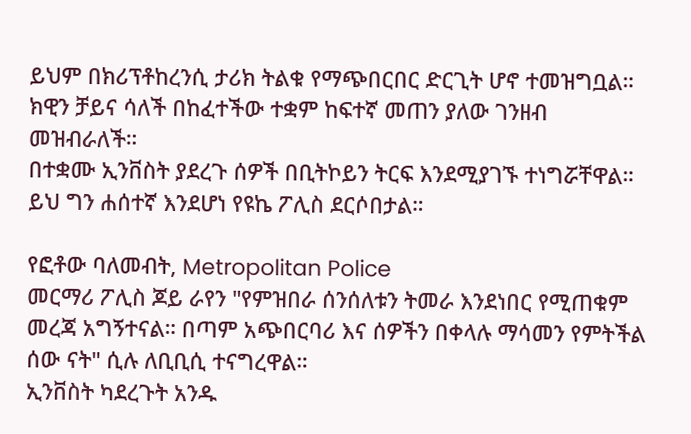ይህም በክሪፕቶከረንሲ ታሪክ ትልቁ የማጭበርበር ድርጊት ሆኖ ተመዝግቧል።
ክዊን ቻይና ሳለች በከፈተችው ተቋም ከፍተኛ መጠን ያለው ገንዘብ መዝብራለች።
በተቋሙ ኢንቨስት ያደረጉ ሰዎች በቢትኮይን ትርፍ እንደሚያገኙ ተነግሯቸዋል። ይህ ግን ሐሰተኛ እንደሆነ የዩኬ ፖሊስ ደርሶበታል።

የፎቶው ባለመብት, Metropolitan Police
መርማሪ ፖሊስ ጆይ ራየን "የምዝበራ ሰንሰለቱን ትመራ እንደነበር የሚጠቁም መረጃ አግኝተናል። በጣም አጭበርባሪ እና ሰዎችን በቀላሉ ማሳመን የምትችል ሰው ናት" ሲሉ ለቢቢሲ ተናግረዋል።
ኢንቨስት ካደረጉት አንዱ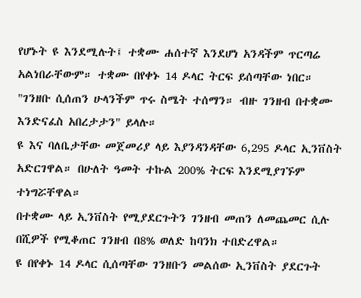የሆኑት ዩ እንደሚሉት፤ ተቋሙ ሐሰተኛ እንደሆነ አንዳችም ጥርጣሬ አልነበራቸውም። ተቋሙ በየቀኑ 14 ዶላር ትርፍ ይሰጣቸው ነበር።
"ገንዘቡ ሲሰጠን ሁላንችም ጥሩ ስሜት ተሰማን። ብዙ ገንዘብ በተቋሙ እንድናፈስ አበረታታን" ይላሉ።
ዩ እና ባለቤታቸው መጀመሪያ ላይ እያንዳንዳቸው 6,295 ዶላር ኢንቨስት አድርገዋል። በሁለት ዓመት ተኩል 200% ትርፍ እንደሚያገኙም ተነግሯቸዋል።
በተቋሙ ላይ ኢንቨስት የሚያደርጉትን ገንዘብ መጠን ለመጨመር ሲሉ በሺዎች የሚቆጠር ገንዘብ በ8% ወለድ ከባንክ ተበድረዋል።
ዩ በየቀኑ 14 ዶላር ሲሰጣቸው ገንዘቡን መልሰው ኢንቨስት ያደርጉት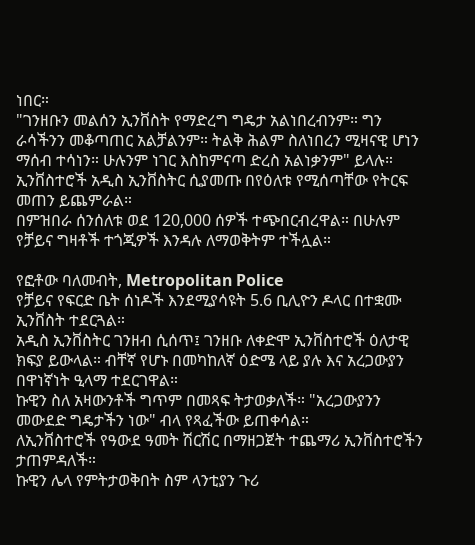ነበር።
"ገንዘቡን መልሰን ኢንቨስት የማድረግ ግዴታ አልነበረብንም። ግን ራሳችንን መቆጣጠር አልቻልንም። ትልቅ ሕልም ስለነበረን ሚዛናዊ ሆነን ማሰብ ተሳነን። ሁሉንም ነገር እስከምናጣ ድረስ አልነቃንም" ይላሉ።
ኢንቨስተሮች አዲስ ኢንቨስትር ሲያመጡ በየዕለቱ የሚሰጣቸው የትርፍ መጠን ይጨምራል።
በምዝበራ ሰንሰለቱ ወደ 120,000 ሰዎች ተጭበርብረዋል። በሁሉም የቻይና ግዛቶች ተጎጂዎች እንዳሉ ለማወቅትም ተችሏል።

የፎቶው ባለመብት, Metropolitan Police
የቻይና የፍርድ ቤት ሰነዶች እንደሚያሳዩት 5.6 ቢሊዮን ዶላር በተቋሙ ኢንቨስት ተደርጓል።
አዲስ ኢንቨስትር ገንዘብ ሲሰጥ፤ ገንዘቡ ለቀድሞ ኢንቨስተሮች ዕለታዊ ክፍያ ይውላል። ብቸኛ የሆኑ በመካከለኛ ዕድሜ ላይ ያሉ እና አረጋውያን በዋነኛነት ዒላማ ተደርገዋል።
ኩዊን ስለ አዛውንቶች ግጥም በመጻፍ ትታወቃለች። "አረጋውያንን መውደድ ግዴታችን ነው" ብላ የጻፈችው ይጠቀሳል።
ለኢንቨስተሮች የዓውደ ዓመት ሽርሽር በማዘጋጀት ተጨማሪ ኢንቨስተሮችን ታጠምዳለች።
ኩዊን ሌላ የምትታወቅበት ስም ላንቲያን ጉሪ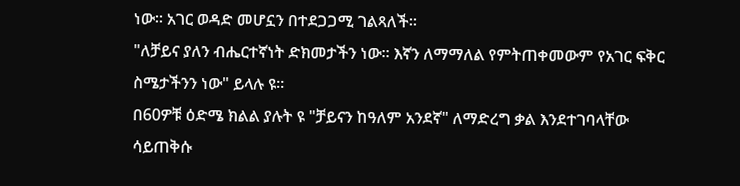ነው። አገር ወዳድ መሆኗን በተደጋጋሚ ገልጻለች።
"ለቻይና ያለን ብሔርተኛነት ድክመታችን ነው። እኛን ለማማለል የምትጠቀመውም የአገር ፍቅር ስሜታችንን ነው" ይላሉ ዩ።
በ60ዎቹ ዕድሜ ክልል ያሉት ዩ "ቻይናን ከዓለም አንደኛ" ለማድረግ ቃል እንደተገባላቸው ሳይጠቅሱ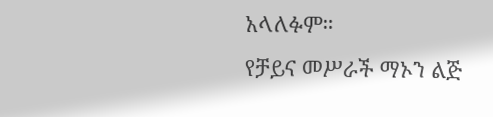አላለፉም።
የቻይና መሥራች ማኦን ልጅ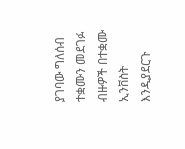ያገባው ግለሰብ ተቋሙን መደገፉ ብዙዎች በተቋሙ ኢንቨስት እንዲያደርጉ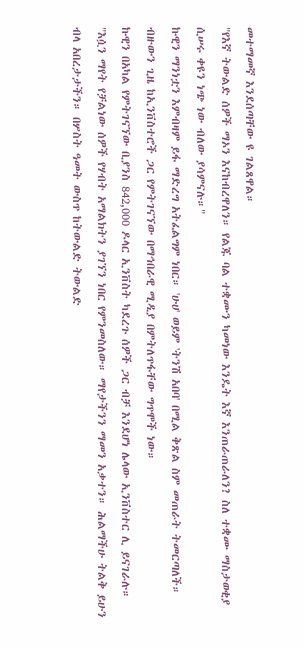መተማመኛ እንደሰጣቸው ዩ ገልጸዋል።
"የእኛ ትውልድ ሰዎች ማኦን እናከብረዋለን። የልጁ ባል ተቋሙን ካመነው እንዴት እኛ እንጠራጠራለን? ስለ ተቋሙ ማስታወቂያ ሲሠሩ ቀዩን ነጭ ነው ብለው ያሳምናሉ።"
ኩዊን ማንነቷን እምብዛም ይፋ ማድረግ አትፈልግም ነበር። 'ሁሀ' ወይም 'ትንሽ አበባ' በሚል ቅጽል ስም መጠራት ትመርጣለች።
ብዙውን ጊዜ ከኢንቨስተሮች ጋር የምትገናኘው በማኅበራዊ ሚዲያ በምትለጥፋቸው ግጥሞች ነው።
ኩዊን በአካል የምትገናኘው ቢያንስ 842,000 ዶላር ኢንቨስት ካደረጉ ሰዎች ጋር ብቻ እንደሆነ ሌላው ኢንቨስተር ሊ ይናገራሉ።
"እሷን ማየት የቻልነው ሰዎች የሃብት አማልክትን ያገኘን ነበር የምንመስለው። ማየታችንን ማመን አቃተን። ሕልማችሁ ትልቅ ይሁን ብላ አበረታታችን። በሦስት ዓመት ውስጥ ከትውልድ ትውልድ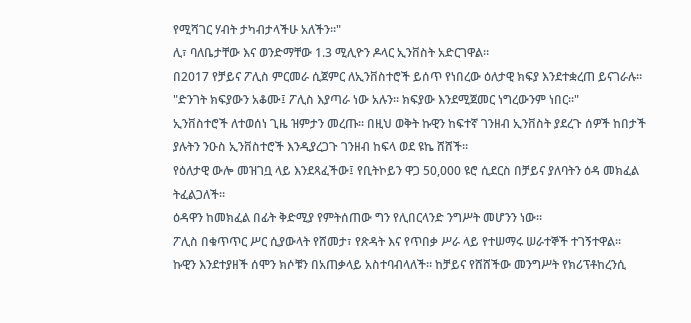የሚሻገር ሃብት ታካብታላችሁ አለችን።"
ሊ፣ ባለቤታቸው እና ወንድማቸው 1.3 ሚሊዮን ዶላር ኢንቨስት አድርገዋል።
በ2017 የቻይና ፖሊስ ምርመራ ሲጀምር ለኢንቨስተሮች ይሰጥ የነበረው ዕለታዊ ክፍያ እንደተቋረጠ ይናገራሉ።
"ድንገት ክፍያውን አቆሙ፤ ፖሊስ እያጣራ ነው አሉን። ክፍያው እንደሚጀመር ነግረውንም ነበር።"
ኢንቨስተሮች ለተወሰነ ጊዜ ዝምታን መረጡ። በዚህ ወቅት ኩዊን ከፍተኛ ገንዘብ ኢንቨስት ያደረጉ ሰዎች ከበታች ያሉትን ንዑስ ኢንቨስተሮች እንዲያረጋጉ ገንዘብ ከፍላ ወደ ዩኬ ሸሸች።
የዕለታዊ ውሎ መዝገቧ ላይ እንደጻፈችው፤ የቢትኮይን ዋጋ 50,000 ዩሮ ሲደርስ በቻይና ያለባትን ዕዳ መክፈል ትፈልጋለች።
ዕዳዋን ከመክፈል በፊት ቅድሚያ የምትሰጠው ግን የሊበርላንድ ንግሥት መሆንን ነው።
ፖሊስ በቁጥጥር ሥር ሲያውላት የሸመታ፣ የጽዳት እና የጥበቃ ሥራ ላይ የተሠማሩ ሠራተኞች ተገኝተዋል።
ኩዊን እንደተያዘች ሰሞን ክሶቹን በአጠቃላይ አስተባብላለች። ከቻይና የሸሸችው መንግሥት የክሪፕቶከረንሲ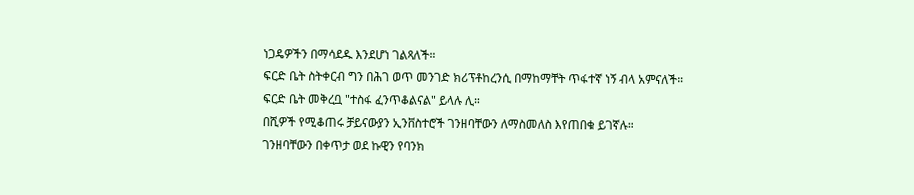ነጋዴዎችን በማሳደዱ እንደሆነ ገልጻለች።
ፍርድ ቤት ስትቀርብ ግን በሕገ ወጥ መንገድ ክሪፕቶከረንሲ በማከማቸት ጥፋተኛ ነኝ ብላ አምናለች።
ፍርድ ቤት መቅረቧ "ተስፋ ፈንጥቆልናል" ይላሉ ሊ።
በሺዎች የሚቆጠሩ ቻይናውያን ኢንቨስተሮች ገንዘባቸውን ለማስመለስ እየጠበቁ ይገኛሉ።
ገንዘባቸውን በቀጥታ ወደ ኩዊን የባንክ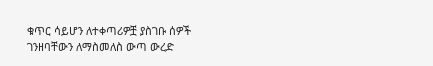ቁጥር ሳይሆን ለተቀጣሪዎቿ ያስገቡ ሰዎች ገንዘባቸውን ለማስመለስ ውጣ ውረድ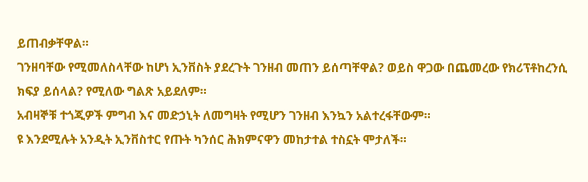ይጠብቃቸዋል።
ገንዘባቸው የሚመለስላቸው ከሆነ ኢንቨስት ያደረጉት ገንዘብ መጠን ይሰጣቸዋል? ወይስ ዋጋው በጨመረው የክሪፕቶከረንሲ ክፍያ ይሰላል? የሚለው ግልጽ አይደለም።
አብዛኞቹ ተጎጂዎች ምግብ እና መድኃኒት ለመግዛት የሚሆን ገንዘብ እንኳን አልተረፋቸውም።
ዩ እንደሚሉት አንዲት ኢንቨስተር የጡት ካንሰር ሕክምናዋን መከታተል ተስኗት ሞታለች።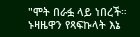"ሞት በራፏ ላይ ነበረች። ኑዛዜዋን የጻፍኩላት እኔ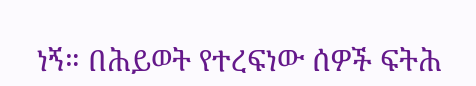ነኝ። በሕይወት የተረፍነው ሰዎች ፍትሕ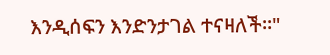እንዲሰፍን እንድንታገል ተናዛለች።"